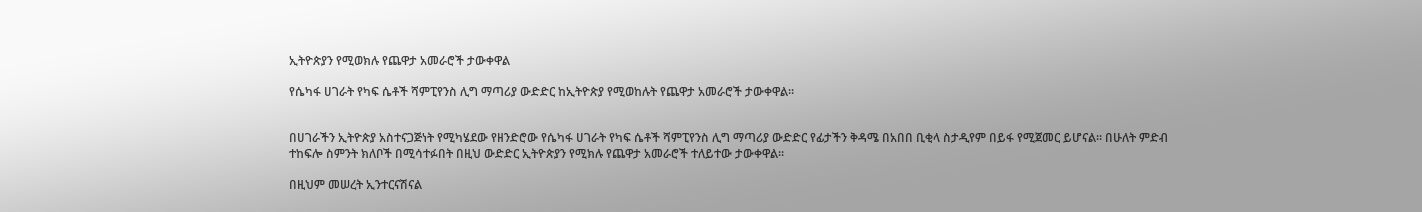ኢትዮጵያን የሚወክሉ የጨዋታ አመራሮች ታውቀዋል

የሴካፋ ሀገራት የካፍ ሴቶች ሻምፒየንስ ሊግ ማጣሪያ ውድድር ከኢትዮጵያ የሚወከሉት የጨዋታ አመራሮች ታውቀዋል።


በሀገራችን ኢትዮጵያ አስተናጋጅነት የሚካሄደው የዘንድሮው የሴካፋ ሀገራት የካፍ ሴቶች ሻምፒየንስ ሊግ ማጣሪያ ውድድር የፊታችን ቅዳሜ በአበበ ቢቂላ ስታዲየም በይፋ የሚጀመር ይሆናል። በሁለት ምድብ ተከፍሎ ስምንት ክለቦች በሚሳተፉበት በዚህ ውድድር ኢትዮጵያን የሚክሉ የጨዋታ አመራሮች ተለይተው ታውቀዋል።

በዚህም መሠረት ኢንተርናሽናል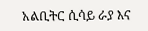አልቢትር ሲሳይ ራያ እና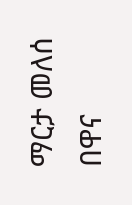ማርታ መለሰ በዋና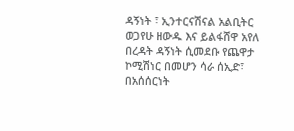ዳኝነት ፣ ኢንተርናሽናል አልቢትር ወጋየሁ ዘውዱ እና ይልፋሸዋ አየለ በረዳት ዳኝነት ሲመደቡ የጨዋታ ኮሚሽነር በመሆን ሳራ ሰኢድ፣ በአሰሰርነት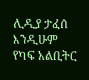ሊዲያ ታፈሰ እንዲሁም የካፍ አልቢትር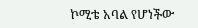ኮሚቴ አባል የሆነችው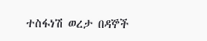ተስፋነሽ ወረታ በዳኞች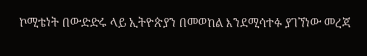ኮሚቴነት በውድድሩ ላይ ኢትዮጵያን በመወከል እንደሚሳተፉ ያገኘነው መረጃ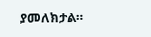ያመለክታል።